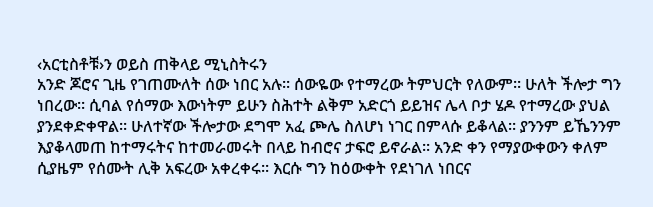‹አርቲስቶቹ›ን ወይስ ጠቅላይ ሚኒስትሩን
አንድ ጆሮና ጊዜ የገጠሙለት ሰው ነበር አሉ፡፡ ሰውዬው የተማረው ትምህርት የለውም፡፡ ሁለት ችሎታ ግን ነበረው፡፡ ሲባል የሰማው እውነትም ይሁን ስሕተት ልቅም አድርጎ ይይዝና ሌላ ቦታ ሄዶ የተማረው ያህል ያንደቀድቀዋል፡፡ ሁለተኛው ችሎታው ደግሞ አፈ ጮሌ ስለሆነ ነገር በምላሱ ይቆላል፡፡ ያንንም ይኼንንም እያቆላመጠ ከተማሩትና ከተመራመሩት በላይ ከብሮና ታፍሮ ይኖራል፡፡ አንድ ቀን የማያውቀውን ቀለም ሲያዜም የሰሙት ሊቅ አፍረው አቀረቀሩ፡፡ እርሱ ግን ከዕውቀት የደነገለ ነበርና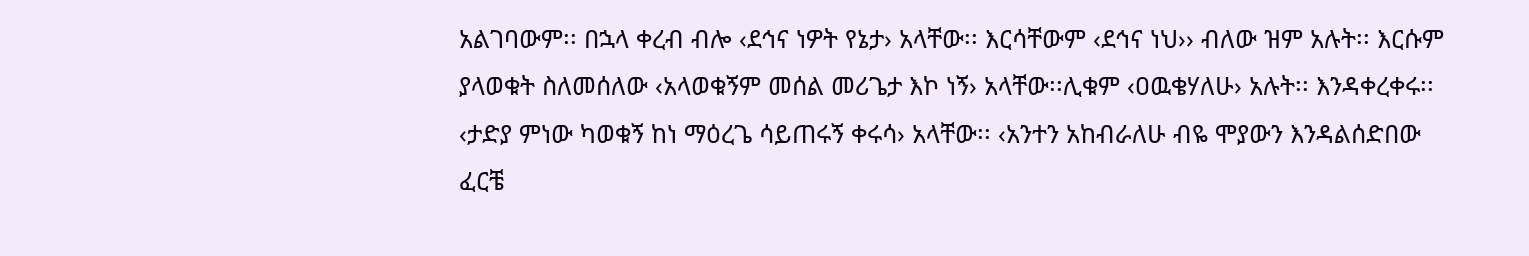አልገባውም፡፡ በኋላ ቀረብ ብሎ ‹ደኅና ነዎት የኔታ› አላቸው፡፡ እርሳቸውም ‹ደኅና ነህ›› ብለው ዝም አሉት፡፡ እርሱም ያላወቁት ስለመሰለው ‹አላወቁኝም መሰል መሪጌታ እኮ ነኝ› አላቸው፡፡ሊቁም ‹ዐዉቄሃለሁ› አሉት፡፡ እንዳቀረቀሩ፡፡ ‹ታድያ ምነው ካወቁኝ ከነ ማዕረጌ ሳይጠሩኝ ቀሩሳ› አላቸው፡፡ ‹አንተን አከብራለሁ ብዬ ሞያውን እንዳልሰድበው ፈርቼ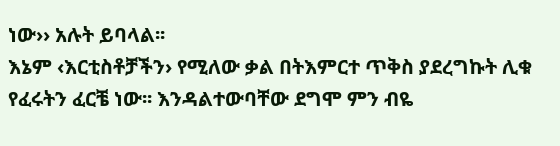ነው›› አሉት ይባላል፡፡
እኔም ‹እርቲስቶቻችን› የሚለው ቃል በትእምርተ ጥቅስ ያደረግኩት ሊቁ የፈሩትን ፈርቼ ነው፡፡ እንዳልተውባቸው ደግሞ ምን ብዬ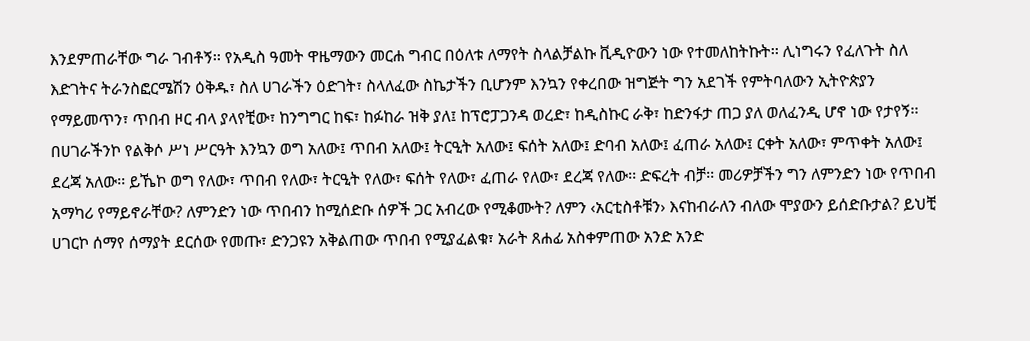እንደምጠራቸው ግራ ገብቶኝ፡፡ የአዲስ ዓመት ዋዜማውን መርሐ ግብር በዕለቱ ለማየት ስላልቻልኩ ቪዲዮውን ነው የተመለከትኩት፡፡ ሊነግሩን የፈለጉት ስለ እድገትና ትራንስፎርሜሽን ዕቅዱ፣ ስለ ሀገራችን ዕድገት፣ ስላለፈው ስኬታችን ቢሆንም እንኳን የቀረበው ዝግጅት ግን አደገች የምትባለውን ኢትዮጵያን የማይመጥን፣ ጥበብ ዞር ብላ ያላየቺው፣ ከንግግር ከፍ፣ ከፉከራ ዝቅ ያለ፤ ከፕሮፓጋንዳ ወረድ፣ ከዲስኩር ራቅ፣ ከድንፋታ ጠጋ ያለ ወለፈንዲ ሆኖ ነው የታየኝ፡፡
በሀገራችንኮ የልቅሶ ሥነ ሥርዓት እንኳን ወግ አለው፤ ጥበብ አለው፤ ትርዒት አለው፤ ፍሰት አለው፤ ድባብ አለው፤ ፈጠራ አለው፤ ርቀት አለው፣ ምጥቀት አለው፤ ደረጃ አለው፡፡ ይኼኮ ወግ የለው፣ ጥበብ የለው፣ ትርዒት የለው፣ ፍሰት የለው፣ ፈጠራ የለው፣ ደረጃ የለው፡፡ ድፍረት ብቻ፡፡ መሪዎቻችን ግን ለምንድን ነው የጥበብ አማካሪ የማይኖራቸው? ለምንድን ነው ጥበብን ከሚሰድቡ ሰዎች ጋር አብረው የሚቆሙት? ለምን ‹አርቲስቶቹን› እናከብራለን ብለው ሞያውን ይሰድቡታል? ይህቺ ሀገርኮ ሰማየ ሰማያት ደርሰው የመጡ፣ ድንጋዩን አቅልጠው ጥበብ የሚያፈልቁ፣ አራት ጸሐፊ አስቀምጠው አንድ አንድ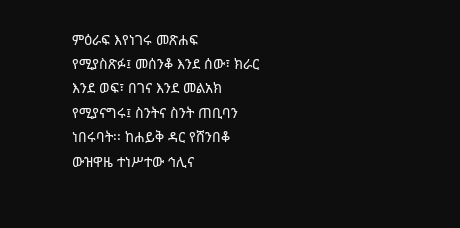ምዕራፍ እየነገሩ መጽሐፍ የሚያስጽፉ፤ መሰንቆ እንደ ሰው፣ ክራር እንደ ወፍ፣ በገና እንደ መልአክ የሚያናግሩ፤ ስንትና ስንት ጠቢባን ነበሩባት፡፡ ከሐይቅ ዳር የሸንበቆ ውዝዋዜ ተነሥተው ኅሊና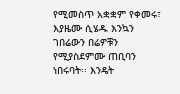የሚመስጥ አቋቋም የቀመሩ፣ እያዜሙ ሲሄዱ እንኳን ገበሬውን በሬዎቹን የሚያስደምሙ ጠቢባን ነበሩባት፡፡ እንዴት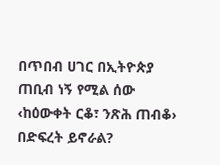በጥበብ ሀገር በኢትዮጵያ ጠቢብ ነኝ የሚል ሰው ‹ከዕውቀት ርቆ፣ ንጽሕ ጠብቆ› በድፍረት ይኖራል?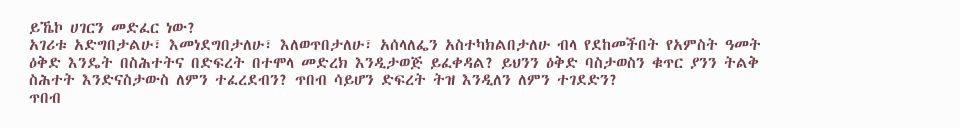ይኼኮ ሀገርን መድፈር ነው?
አገሪቱ አድግበታልሁ፣ እመነደግበታለሁ፣ እለወጥበታለሁ፣ አሰላለፌን አስተካክልበታለሁ ብላ የደከመችበት የአምስት ዓመት ዕቅድ እንዴት በስሕተትና በድፍረት በተሞላ መድረክ እንዲታወጅ ይፈቀዳል? ይህንን ዕቅድ ባስታወስን ቁጥር ያንን ትልቅ ስሕተት እንድናስታውስ ለምን ተፈረደብን? ጥበብ ሳይሆን ድፍረት ትዝ እንዲለን ለምን ተገደድን?
ጥበብ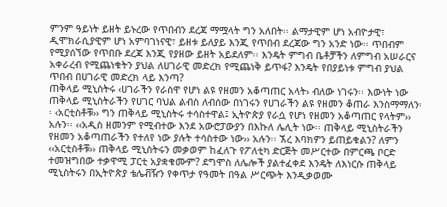ምንም ዓይነት ይዘት ይኑረው የጥበብን ደረጃ ማሟላት ግን አለበት፡፡ ልማታዊም ሆነ አብዮታዊ፣ ዲሞክራሲያዊም ሆነ አምባገነናዊ፣ ይዘቱ ይለያይ እንጂ የጥበብ ደረጃው ግን አንድ ነው፡፡ ጥበብም የሚያሰኘው የጥበቡ ደረጃ እንጂ የያዘው ይዘት አይደለም፡፡ እንዴት ምግብ ቤቶቻችን ለምግብ አሠራርና አቀራረብ የሚጨነቁትን ያህል ለሀገራዊ መድረክ የሚጨነቅ ይጥፋ? እንዴት የበያይነቱ ምግብ ያህል ጥበብ በሀገራዊ መድረክ ላይ እንጣ?
ጠቅላይ ሚኒስትሩ ‹ሀገራችን የራስዋ የሆነ ልዩ የዘመን አቆጣጠር አላት› ብለው ነገሩን፡፡ እውነት ነው ጠቅላይ ሚኒስትራችን የሀገር ባህል ልብስ ለብሰው በነገሩን የሀገራችን ልዩ የዘመን ቆጠራ እንስማማለን፡፡ ‹አርቲስቶቹ›› ግን ጠቅላይ ሚኒስትሩ ተሳስተዋል፤ ኢትዮጵያ የራሷ የሆነ የዘመን አቆጣጠር የላትም›› አሉን፡፡ ‹‹አዲስ ዘመንም የሚብተው እንደ አውሮፓውያን በእኩለ ሌሊት ነው፡፡ ጠቅላይ ሚኒስትራችን የዘመን አቆጣጠራችን የተለየ ነው ያሉት ተሳስተው ነው›› አሉን፡፡ ኧረ እባክዎን ይጠይቁልን? ለምን ‹‹አርቲስቶቹ›› ጠቅላይ ሚኒስትሩን መቃወም ከፈለጉ የፖለቲካ ድርጅት መሥርተው በምርጫ ቦርድ ተመዝግበው ተቃዋሚ ፓርቲ አያቋቁሙም? ደግሞስ ለሌሎች ያልተፈቀደ እንዴት ለእነርሱ ጠቅላይ ሚኒስትሩን በኢትዮጵያ ቴሌቭዥን የቀጥታ የዓመት በዓል ሥርጭት እንዲቃወሙ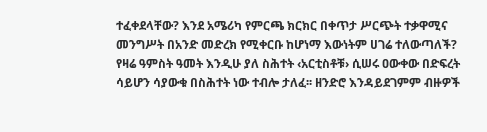ተፈቀደላቸው? እንደ አሜሪካ የምርጫ ክርክር በቀጥታ ሥርጭት ተቃዋሚና መንግሥት በአንድ መድረክ የሚቀርቡ ከሆነማ እውነትም ሀገሬ ተለውጣለች?
የዛሬ ዓምስት ዓመት እንዲሁ ያለ ስሕተት ‹አርቲስቶቹ› ሲሠሩ ዐውቀው በድፍረት ሳይሆን ሳያውቁ በስሕተት ነው ተብሎ ታለፈ፡፡ ዘንድሮ እንዳይደገምም ብዙዎች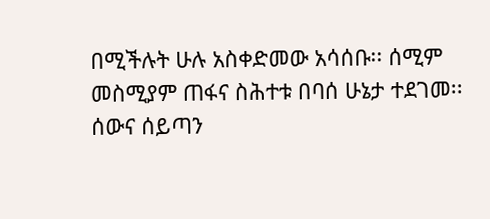በሚችሉት ሁሉ አስቀድመው አሳሰቡ፡፡ ሰሚም መስሚያም ጠፋና ስሕተቱ በባሰ ሁኔታ ተደገመ፡፡ ሰውና ሰይጣን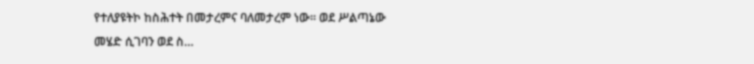የተለያዩትኮ ከስሕተት በመታረምና ባለመታረም ነው፡፡ ወደ ሥልጣኔው መሄድ ሲገባን ወደ ስ…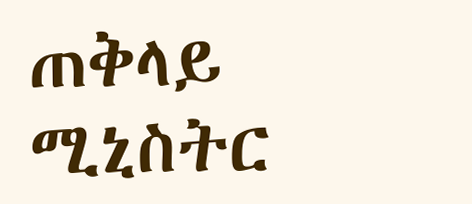ጠቅላይ ሚኒስትር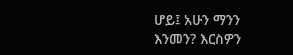ሆይ፤ አሁን ማንን እንመን? እርስዎን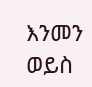እንመን ወይስ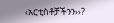‹አርቲስቶቻችንን››?